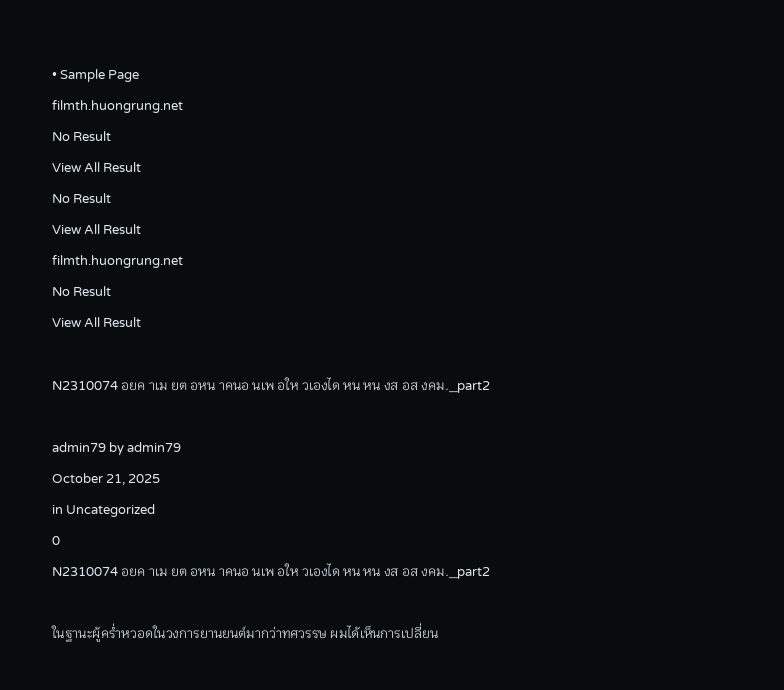• Sample Page
filmth.huongrung.net
No Result
View All Result
No Result
View All Result
filmth.huongrung.net
No Result
View All Result

N2310074 อยค าเม ยต อหน าคนอ นเพ อให วเองได หน หน งส อส งคม._part2

admin79 by admin79
October 21, 2025
in Uncategorized
0
N2310074 อยค าเม ยต อหน าคนอ นเพ อให วเองได หน หน งส อส งคม._part2

ในฐานะผู้คร่ำหวอดในวงการยานยนต์มากว่าทศวรรษ ผมได้เห็นการเปลี่ยน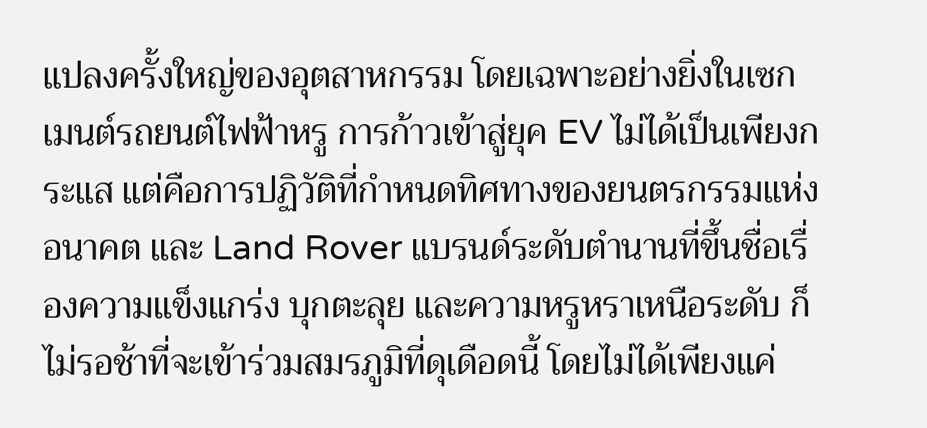แปลงครั้งใหญ่ของอุตสาหกรรม โดยเฉพาะอย่างยิ่งในเซกเมนต์รถยนต์ไฟฟ้าหรู การก้าวเข้าสู่ยุค EV ไม่ได้เป็นเพียงกระแส แต่คือการปฏิวัติที่กำหนดทิศทางของยนตรกรรมแห่งอนาคต และ Land Rover แบรนด์ระดับตำนานที่ขึ้นชื่อเรื่องความแข็งแกร่ง บุกตะลุย และความหรูหราเหนือระดับ ก็ไม่รอช้าที่จะเข้าร่วมสมรภูมิที่ดุเดือดนี้ โดยไม่ได้เพียงแค่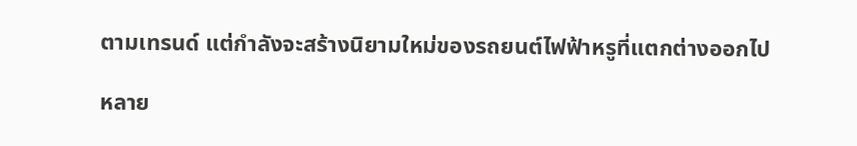ตามเทรนด์ แต่กำลังจะสร้างนิยามใหม่ของรถยนต์ไฟฟ้าหรูที่แตกต่างออกไป

หลาย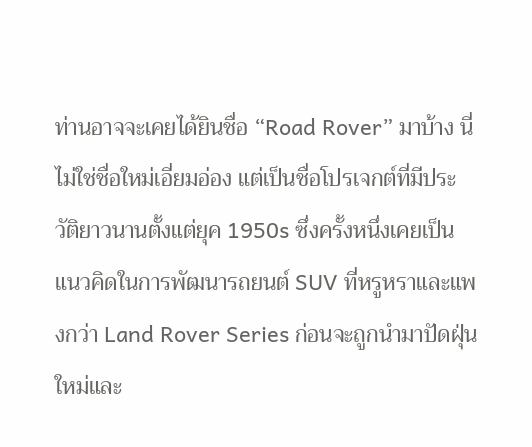ท่านอาจจะเคยได้ยินชื่อ “Road Rover” มาบ้าง นี่ไม่ใช่ชื่อใหม่เอี่ยมอ่อง แต่เป็นชื่อโปรเจกต์ที่มีประวัติยาวนานตั้งแต่ยุค 1950s ซึ่งครั้งหนึ่งเคยเป็นแนวคิดในการพัฒนารถยนต์ SUV ที่หรูหราและแพงกว่า Land Rover Series ก่อนจะถูกนำมาปัดฝุ่นใหม่และ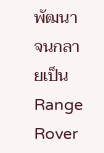พัฒนาจนกลายเป็น Range Rover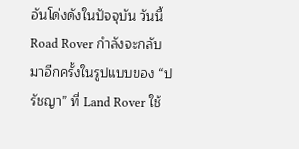อันโด่งดังในปัจจุบัน วันนี้ Road Rover กำลังจะกลับมาอีกครั้งในรูปแบบของ “ปรัชญา” ที่ Land Rover ใช้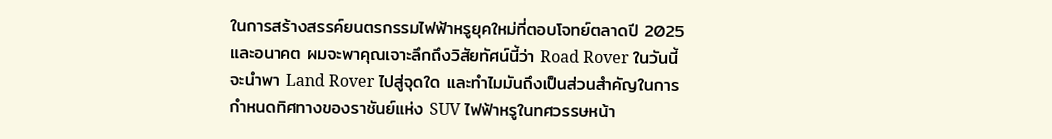ในการสร้างสรรค์ยนตรกรรมไฟฟ้าหรูยุคใหม่ที่ตอบโจทย์ตลาดปี 2025 และอนาคต ผมจะพาคุณเจาะลึกถึงวิสัยทัศน์นี้ว่า Road Rover ในวันนี้จะนำพา Land Rover ไปสู่จุดใด และทำไมมันถึงเป็นส่วนสำคัญในการกำหนดทิศทางของราชันย์แห่ง SUV ไฟฟ้าหรูในทศวรรษหน้า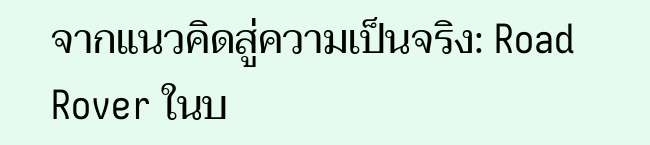จากแนวคิดสู่ความเป็นจริง: Road Rover ในบ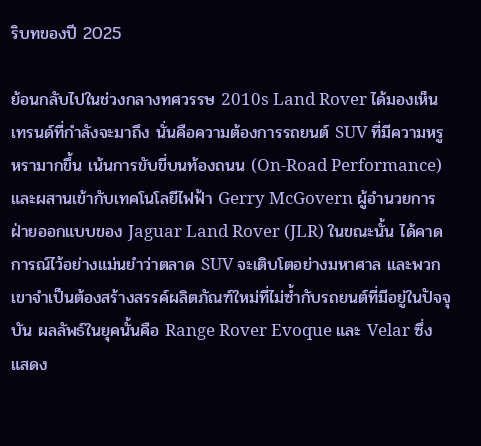ริบทของปี 2025

ย้อนกลับไปในช่วงกลางทศวรรษ 2010s Land Rover ได้มองเห็นเทรนด์ที่กำลังจะมาถึง นั่นคือความต้องการรถยนต์ SUV ที่มีความหรูหรามากขึ้น เน้นการขับขี่บนท้องถนน (On-Road Performance) และผสานเข้ากับเทคโนโลยีไฟฟ้า Gerry McGovern ผู้อำนวยการฝ่ายออกแบบของ Jaguar Land Rover (JLR) ในขณะนั้น ได้คาดการณ์ไว้อย่างแม่นยำว่าตลาด SUV จะเติบโตอย่างมหาศาล และพวกเขาจำเป็นต้องสร้างสรรค์ผลิตภัณฑ์ใหม่ที่ไม่ซ้ำกับรถยนต์ที่มีอยู่ในปัจจุบัน ผลลัพธ์ในยุคนั้นคือ Range Rover Evoque และ Velar ซึ่งแสดง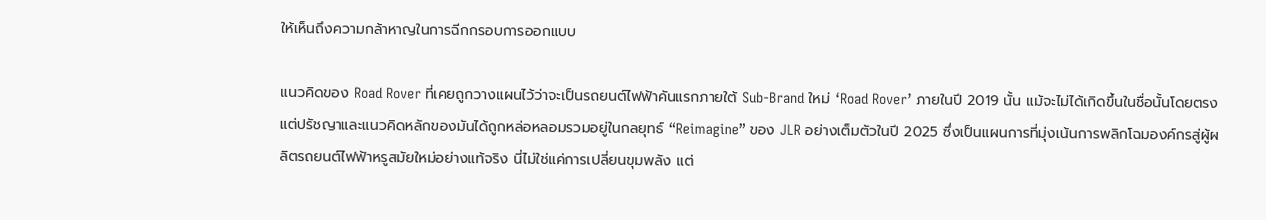ให้เห็นถึงความกล้าหาญในการฉีกกรอบการออกแบบ

แนวคิดของ Road Rover ที่เคยถูกวางแผนไว้ว่าจะเป็นรถยนต์ไฟฟ้าคันแรกภายใต้ Sub-Brand ใหม่ ‘Road Rover’ ภายในปี 2019 นั้น แม้จะไม่ได้เกิดขึ้นในชื่อนั้นโดยตรง แต่ปรัชญาและแนวคิดหลักของมันได้ถูกหล่อหลอมรวมอยู่ในกลยุทธ์ “Reimagine” ของ JLR อย่างเต็มตัวในปี 2025 ซึ่งเป็นแผนการที่มุ่งเน้นการพลิกโฉมองค์กรสู่ผู้ผลิตรถยนต์ไฟฟ้าหรูสมัยใหม่อย่างแท้จริง นี่ไม่ใช่แค่การเปลี่ยนขุมพลัง แต่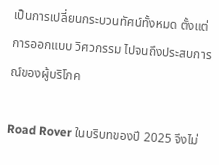เป็นการเปลี่ยนกระบวนทัศน์ทั้งหมด ตั้งแต่การออกแบบ วิศวกรรม ไปจนถึงประสบการณ์ของผู้บริโภค

Road Rover ในบริบทของปี 2025 จึงไม่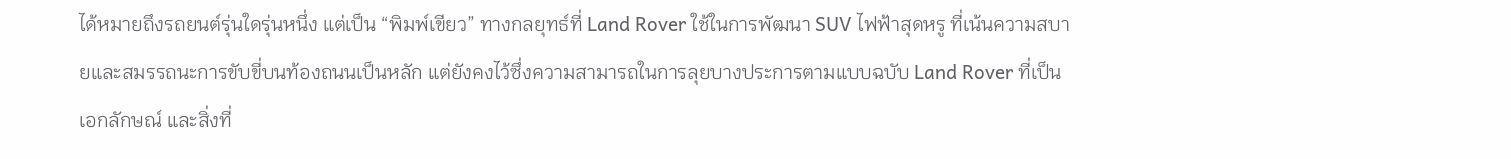ได้หมายถึงรถยนต์รุ่นใดรุ่นหนึ่ง แต่เป็น “พิมพ์เขียว” ทางกลยุทธ์ที่ Land Rover ใช้ในการพัฒนา SUV ไฟฟ้าสุดหรู ที่เน้นความสบายและสมรรถนะการขับขี่บนท้องถนนเป็นหลัก แต่ยังคงไว้ซึ่งความสามารถในการลุยบางประการตามแบบฉบับ Land Rover ที่เป็นเอกลักษณ์ และสิ่งที่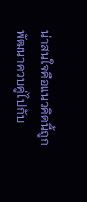น่าสนใจคือแนวคิดนี้ถูกพัฒนาควบคู่ไปกับ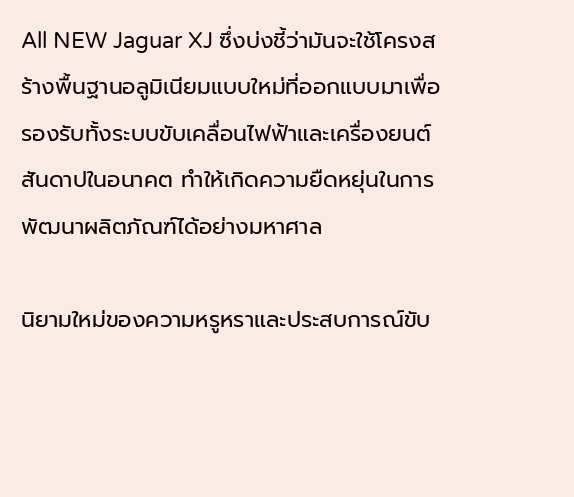All NEW Jaguar XJ ซึ่งบ่งชี้ว่ามันจะใช้โครงสร้างพื้นฐานอลูมิเนียมแบบใหม่ที่ออกแบบมาเพื่อรองรับทั้งระบบขับเคลื่อนไฟฟ้าและเครื่องยนต์สันดาปในอนาคต ทำให้เกิดความยืดหยุ่นในการพัฒนาผลิตภัณฑ์ได้อย่างมหาศาล

นิยามใหม่ของความหรูหราและประสบการณ์ขับ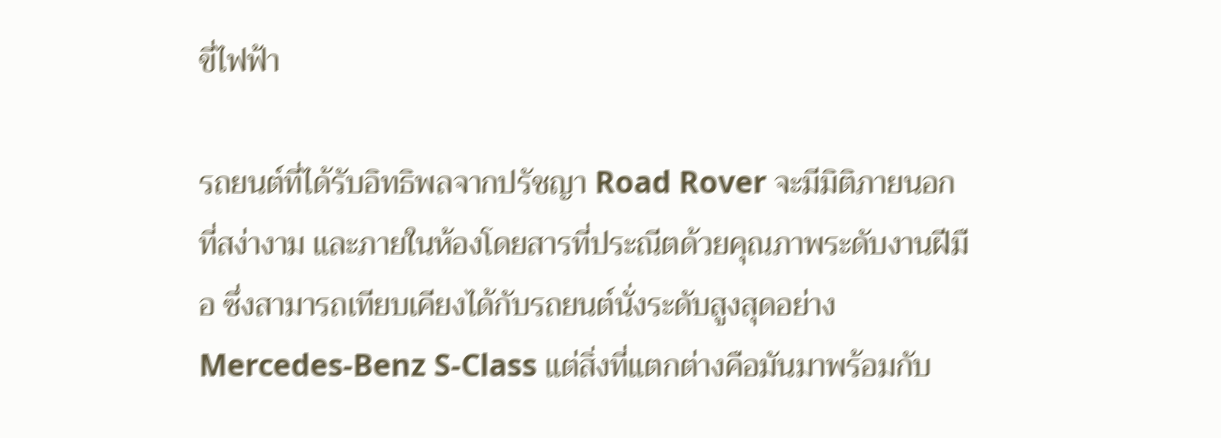ขี่ไฟฟ้า

รถยนต์ที่ได้รับอิทธิพลจากปรัชญา Road Rover จะมีมิติภายนอกที่สง่างาม และภายในห้องโดยสารที่ประณีตด้วยคุณภาพระดับงานฝีมือ ซึ่งสามารถเทียบเคียงได้กับรถยนต์นั่งระดับสูงสุดอย่าง Mercedes-Benz S-Class แต่สิ่งที่แตกต่างคือมันมาพร้อมกับ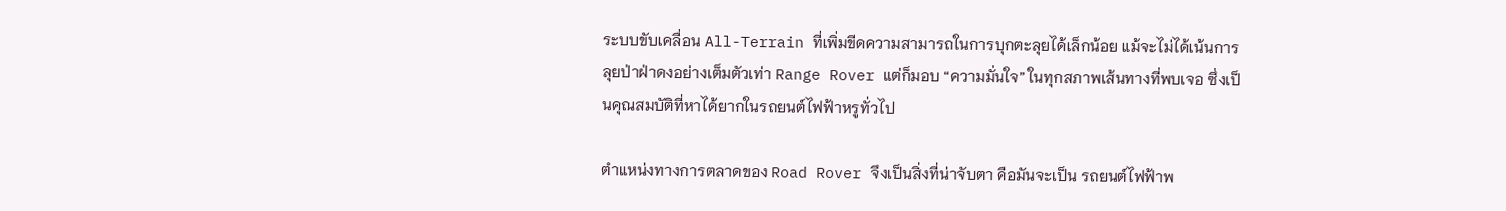ระบบขับเคลื่อน All-Terrain ที่เพิ่มขีดความสามารถในการบุกตะลุยได้เล็กน้อย แม้จะไม่ได้เน้นการลุยป่าฝ่าดงอย่างเต็มตัวเท่า Range Rover แต่ก็มอบ “ความมั่นใจ” ในทุกสภาพเส้นทางที่พบเจอ ซึ่งเป็นคุณสมบัติที่หาได้ยากในรถยนต์ไฟฟ้าหรูทั่วไป

ตำแหน่งทางการตลาดของ Road Rover จึงเป็นสิ่งที่น่าจับตา คือมันจะเป็น รถยนต์ไฟฟ้าพ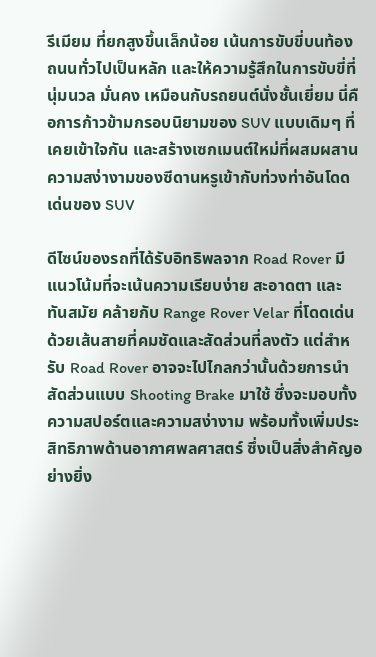รีเมียม ที่ยกสูงขึ้นเล็กน้อย เน้นการขับขี่บนท้องถนนทั่วไปเป็นหลัก และให้ความรู้สึกในการขับขี่ที่นุ่มนวล มั่นคง เหมือนกับรถยนต์นั่งชั้นเยี่ยม นี่คือการก้าวข้ามกรอบนิยามของ SUV แบบเดิมๆ ที่เคยเข้าใจกัน และสร้างเซกเมนต์ใหม่ที่ผสมผสานความสง่างามของซีดานหรูเข้ากับท่วงท่าอันโดดเด่นของ SUV

ดีไซน์ของรถที่ได้รับอิทธิพลจาก Road Rover มีแนวโน้มที่จะเน้นความเรียบง่าย สะอาดตา และทันสมัย คล้ายกับ Range Rover Velar ที่โดดเด่นด้วยเส้นสายที่คมชัดและสัดส่วนที่ลงตัว แต่สำหรับ Road Rover อาจจะไปไกลกว่านั้นด้วยการนำสัดส่วนแบบ Shooting Brake มาใช้ ซึ่งจะมอบทั้งความสปอร์ตและความสง่างาม พร้อมทั้งเพิ่มประสิทธิภาพด้านอากาศพลศาสตร์ ซึ่งเป็นสิ่งสำคัญอย่างยิ่ง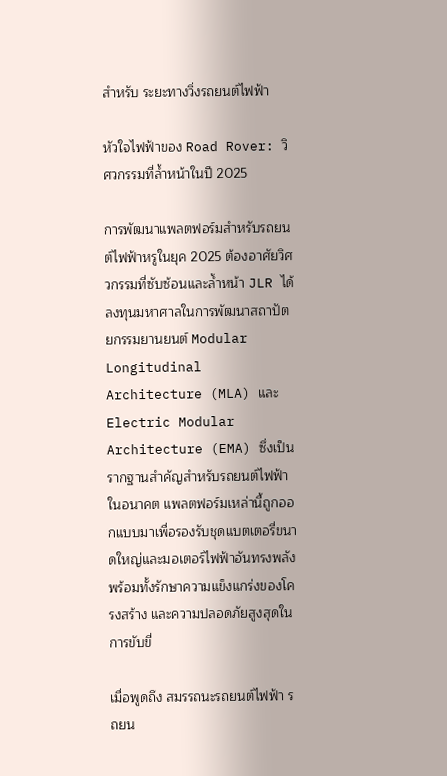สำหรับ ระยะทางวิ่งรถยนต์ไฟฟ้า

หัวใจไฟฟ้าของ Road Rover: วิศวกรรมที่ล้ำหน้าในปี 2025

การพัฒนาแพลตฟอร์มสำหรับรถยนต์ไฟฟ้าหรูในยุค 2025 ต้องอาศัยวิศวกรรมที่ซับซ้อนและล้ำหน้า JLR ได้ลงทุนมหาศาลในการพัฒนาสถาปัตยกรรมยานยนต์ Modular Longitudinal Architecture (MLA) และ Electric Modular Architecture (EMA) ซึ่งเป็นรากฐานสำคัญสำหรับรถยนต์ไฟฟ้าในอนาคต แพลตฟอร์มเหล่านี้ถูกออกแบบมาเพื่อรองรับชุดแบตเตอรี่ขนาดใหญ่และมอเตอร์ไฟฟ้าอันทรงพลัง พร้อมทั้งรักษาความแข็งแกร่งของโครงสร้าง และความปลอดภัยสูงสุดในการขับขี่

เมื่อพูดถึง สมรรถนะรถยนต์ไฟฟ้า รถยน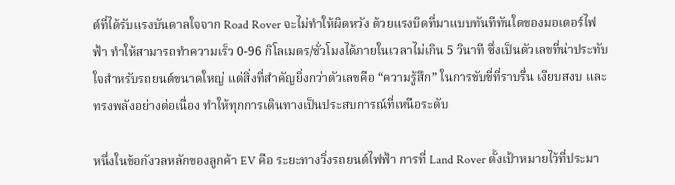ต์ที่ได้รับแรงบันดาลใจจาก Road Rover จะไม่ทำให้ผิดหวัง ด้วยแรงบิดที่มาแบบทันทีทันใดของมอเตอร์ไฟฟ้า ทำให้สามารถทำความเร็ว 0-96 กิโลเมตร/ชั่วโมงได้ภายในเวลาไม่เกิน 5 วินาที ซึ่งเป็นตัวเลขที่น่าประทับใจสำหรับรถยนต์ขนาดใหญ่ แต่สิ่งที่สำคัญยิ่งกว่าตัวเลขคือ “ความรู้สึก” ในการขับขี่ที่ราบรื่น เงียบสงบ และทรงพลังอย่างต่อเนื่อง ทำให้ทุกการเดินทางเป็นประสบการณ์ที่เหนือระดับ

หนึ่งในข้อกังวลหลักของลูกค้า EV คือ ระยะทางวิ่งรถยนต์ไฟฟ้า การที่ Land Rover ตั้งเป้าหมายไว้ที่ประมา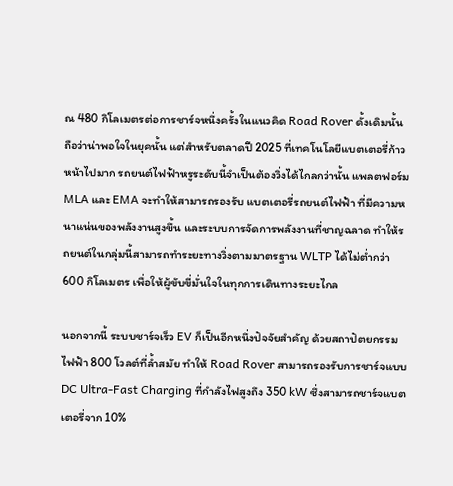ณ 480 กิโลเมตรต่อการชาร์จหนึ่งครั้งในแนวคิด Road Rover ดั้งเดิมนั้น ถือว่าน่าพอใจในยุคนั้น แต่สำหรับตลาดปี 2025 ที่เทคโนโลยีแบตเตอรี่ก้าวหน้าไปมาก รถยนต์ไฟฟ้าหรูระดับนี้จำเป็นต้องวิ่งได้ไกลกว่านั้น แพลตฟอร์ม MLA และ EMA จะทำให้สามารถรองรับ แบตเตอรี่รถยนต์ไฟฟ้า ที่มีความหนาแน่นของพลังงานสูงขึ้น และระบบการจัดการพลังงานที่ชาญฉลาด ทำให้รถยนต์ในกลุ่มนี้สามารถทำระยะทางวิ่งตามมาตรฐาน WLTP ได้ไม่ต่ำกว่า 600 กิโลเมตร เพื่อให้ผู้ขับขี่มั่นใจในทุกการเดินทางระยะไกล

นอกจากนี้ ระบบชาร์จเร็ว EV ก็เป็นอีกหนึ่งปัจจัยสำคัญ ด้วยสถาปัตยกรรมไฟฟ้า 800 โวลต์ที่ล้ำสมัย ทำให้ Road Rover สามารถรองรับการชาร์จแบบ DC Ultra-Fast Charging ที่กำลังไฟสูงถึง 350 kW ซึ่งสามารถชาร์จแบตเตอรี่จาก 10%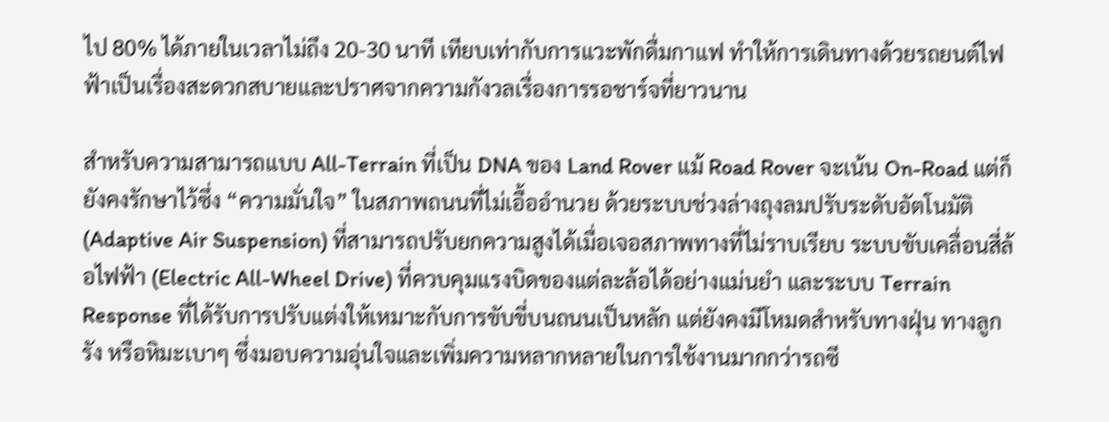ไป 80% ได้ภายในเวลาไม่ถึง 20-30 นาที เทียบเท่ากับการแวะพักดื่มกาแฟ ทำให้การเดินทางด้วยรถยนต์ไฟฟ้าเป็นเรื่องสะดวกสบายและปราศจากความกังวลเรื่องการรอชาร์จที่ยาวนาน

สำหรับความสามารถแบบ All-Terrain ที่เป็น DNA ของ Land Rover แม้ Road Rover จะเน้น On-Road แต่ก็ยังคงรักษาไว้ซึ่ง “ความมั่นใจ” ในสภาพถนนที่ไม่เอื้ออำนวย ด้วยระบบช่วงล่างถุงลมปรับระดับอัตโนมัติ (Adaptive Air Suspension) ที่สามารถปรับยกความสูงได้เมื่อเจอสภาพทางที่ไม่ราบเรียบ ระบบขับเคลื่อนสี่ล้อไฟฟ้า (Electric All-Wheel Drive) ที่ควบคุมแรงบิดของแต่ละล้อได้อย่างแม่นยำ และระบบ Terrain Response ที่ได้รับการปรับแต่งให้เหมาะกับการขับขี่บนถนนเป็นหลัก แต่ยังคงมีโหมดสำหรับทางฝุ่น ทางลูกรัง หรือหิมะเบาๆ ซึ่งมอบความอุ่นใจและเพิ่มความหลากหลายในการใช้งานมากกว่ารถซี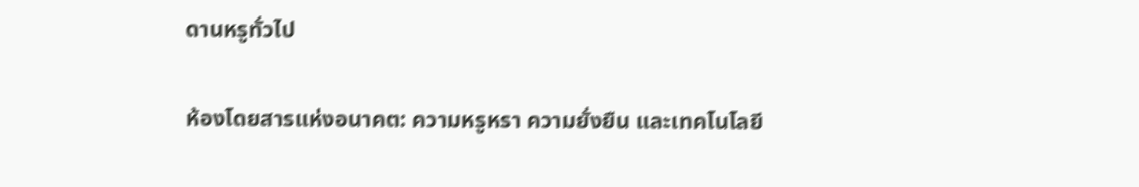ดานหรูทั่วไป

ห้องโดยสารแห่งอนาคต: ความหรูหรา ความยั่งยืน และเทคโนโลยี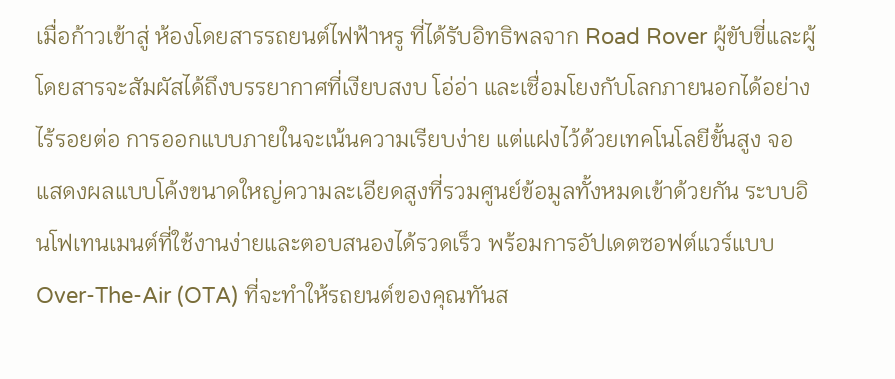เมื่อก้าวเข้าสู่ ห้องโดยสารรถยนต์ไฟฟ้าหรู ที่ได้รับอิทธิพลจาก Road Rover ผู้ขับขี่และผู้โดยสารจะสัมผัสได้ถึงบรรยากาศที่เงียบสงบ โอ่อ่า และเชื่อมโยงกับโลกภายนอกได้อย่างไร้รอยต่อ การออกแบบภายในจะเน้นความเรียบง่าย แต่แฝงไว้ด้วยเทคโนโลยีขั้นสูง จอแสดงผลแบบโค้งขนาดใหญ่ความละเอียดสูงที่รวมศูนย์ข้อมูลทั้งหมดเข้าด้วยกัน ระบบอินโฟเทนเมนต์ที่ใช้งานง่ายและตอบสนองได้รวดเร็ว พร้อมการอัปเดตซอฟต์แวร์แบบ Over-The-Air (OTA) ที่จะทำให้รถยนต์ของคุณทันส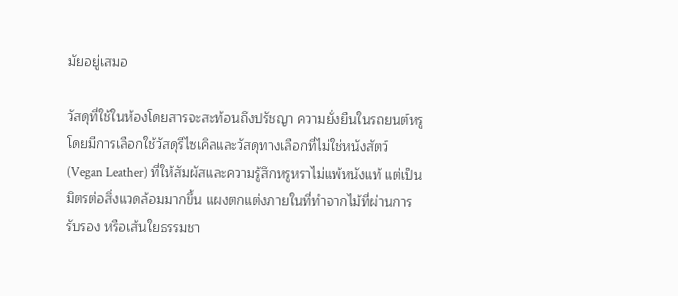มัยอยู่เสมอ

วัสดุที่ใช้ในห้องโดยสารจะสะท้อนถึงปรัชญา ความยั่งยืนในรถยนต์หรู โดยมีการเลือกใช้วัสดุรีไซเคิลและวัสดุทางเลือกที่ไม่ใช่หนังสัตว์ (Vegan Leather) ที่ให้สัมผัสและความรู้สึกหรูหราไม่แพ้หนังแท้ แต่เป็นมิตรต่อสิ่งแวดล้อมมากขึ้น แผงตกแต่งภายในที่ทำจากไม้ที่ผ่านการรับรอง หรือเส้นใยธรรมชา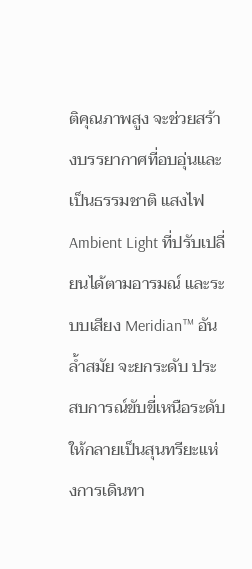ติคุณภาพสูง จะช่วยสร้างบรรยากาศที่อบอุ่นและเป็นธรรมชาติ แสงไฟ Ambient Light ที่ปรับเปลี่ยนได้ตามอารมณ์ และระบบเสียง Meridian™ อันล้ำสมัย จะยกระดับ ประสบการณ์ขับขี่เหนือระดับ ให้กลายเป็นสุนทรียะแห่งการเดินทา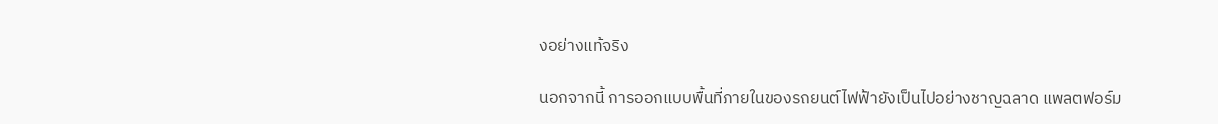งอย่างแท้จริง

นอกจากนี้ การออกแบบพื้นที่ภายในของรถยนต์ไฟฟ้ายังเป็นไปอย่างชาญฉลาด แพลตฟอร์ม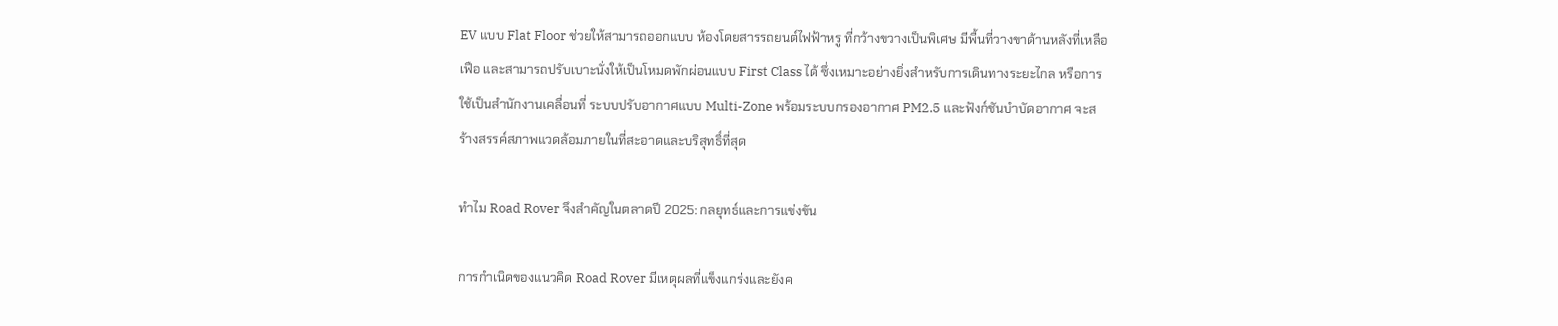EV แบบ Flat Floor ช่วยให้สามารถออกแบบ ห้องโดยสารรถยนต์ไฟฟ้าหรู ที่กว้างขวางเป็นพิเศษ มีพื้นที่วางขาด้านหลังที่เหลือเฟือ และสามารถปรับเบาะนั่งให้เป็นโหมดพักผ่อนแบบ First Class ได้ ซึ่งเหมาะอย่างยิ่งสำหรับการเดินทางระยะไกล หรือการใช้เป็นสำนักงานเคลื่อนที่ ระบบปรับอากาศแบบ Multi-Zone พร้อมระบบกรองอากาศ PM2.5 และฟังก์ชันบำบัดอากาศ จะสร้างสรรค์สภาพแวดล้อมภายในที่สะอาดและบริสุทธิ์ที่สุด

ทำไม Road Rover จึงสำคัญในตลาดปี 2025: กลยุทธ์และการแข่งขัน

การกำเนิดของแนวคิด Road Rover มีเหตุผลที่แข็งแกร่งและยังค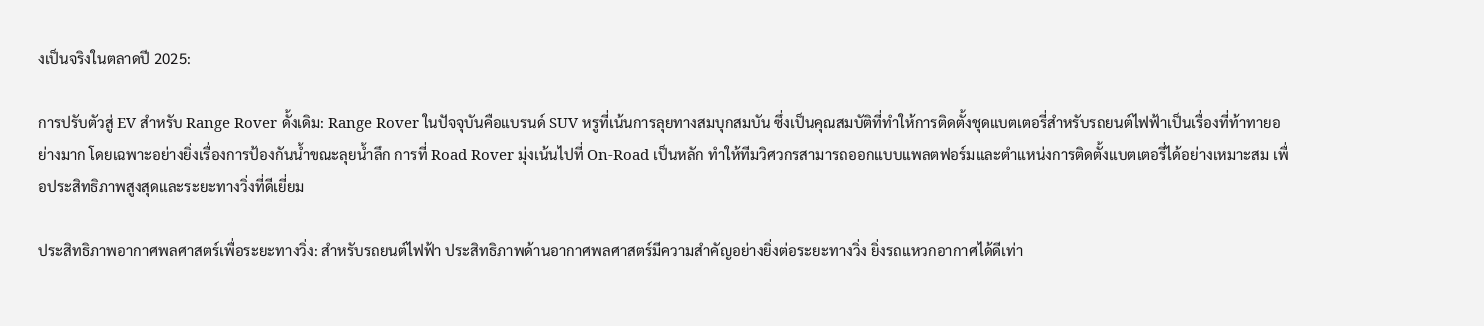งเป็นจริงในตลาดปี 2025:

การปรับตัวสู่ EV สำหรับ Range Rover ดั้งเดิม: Range Rover ในปัจจุบันคือแบรนด์ SUV หรูที่เน้นการลุยทางสมบุกสมบัน ซึ่งเป็นคุณสมบัติที่ทำให้การติดตั้งชุดแบตเตอรี่สำหรับรถยนต์ไฟฟ้าเป็นเรื่องที่ท้าทายอย่างมาก โดยเฉพาะอย่างยิ่งเรื่องการป้องกันน้ำขณะลุยน้ำลึก การที่ Road Rover มุ่งเน้นไปที่ On-Road เป็นหลัก ทำให้ทีมวิศวกรสามารถออกแบบแพลตฟอร์มและตำแหน่งการติดตั้งแบตเตอรี่ได้อย่างเหมาะสม เพื่อประสิทธิภาพสูงสุดและระยะทางวิ่งที่ดีเยี่ยม

ประสิทธิภาพอากาศพลศาสตร์เพื่อระยะทางวิ่ง: สำหรับรถยนต์ไฟฟ้า ประสิทธิภาพด้านอากาศพลศาสตร์มีความสำคัญอย่างยิ่งต่อระยะทางวิ่ง ยิ่งรถแหวกอากาศได้ดีเท่า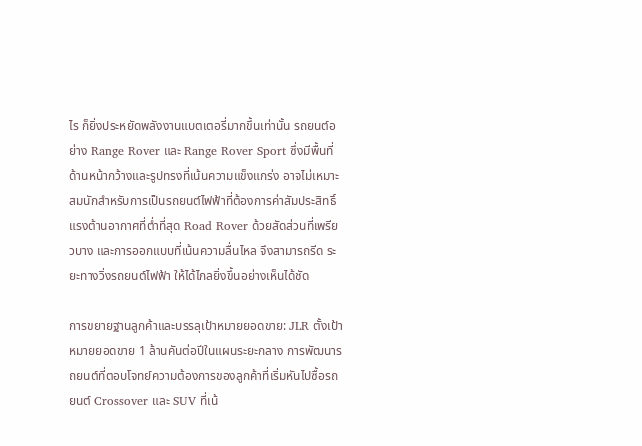ไร ก็ยิ่งประหยัดพลังงานแบตเตอรี่มากขึ้นเท่านั้น รถยนต์อย่าง Range Rover และ Range Rover Sport ซึ่งมีพื้นที่ด้านหน้ากว้างและรูปทรงที่เน้นความแข็งแกร่ง อาจไม่เหมาะสมนักสำหรับการเป็นรถยนต์ไฟฟ้าที่ต้องการค่าสัมประสิทธิ์แรงต้านอากาศที่ต่ำที่สุด Road Rover ด้วยสัดส่วนที่เพรียวบาง และการออกแบบที่เน้นความลื่นไหล จึงสามารถรีด ระยะทางวิ่งรถยนต์ไฟฟ้า ให้ได้ไกลยิ่งขึ้นอย่างเห็นได้ชัด

การขยายฐานลูกค้าและบรรลุเป้าหมายยอดขาย: JLR ตั้งเป้าหมายยอดขาย 1 ล้านคันต่อปีในแผนระยะกลาง การพัฒนารถยนต์ที่ตอบโจทย์ความต้องการของลูกค้าที่เริ่มหันไปซื้อรถยนต์ Crossover และ SUV ที่เน้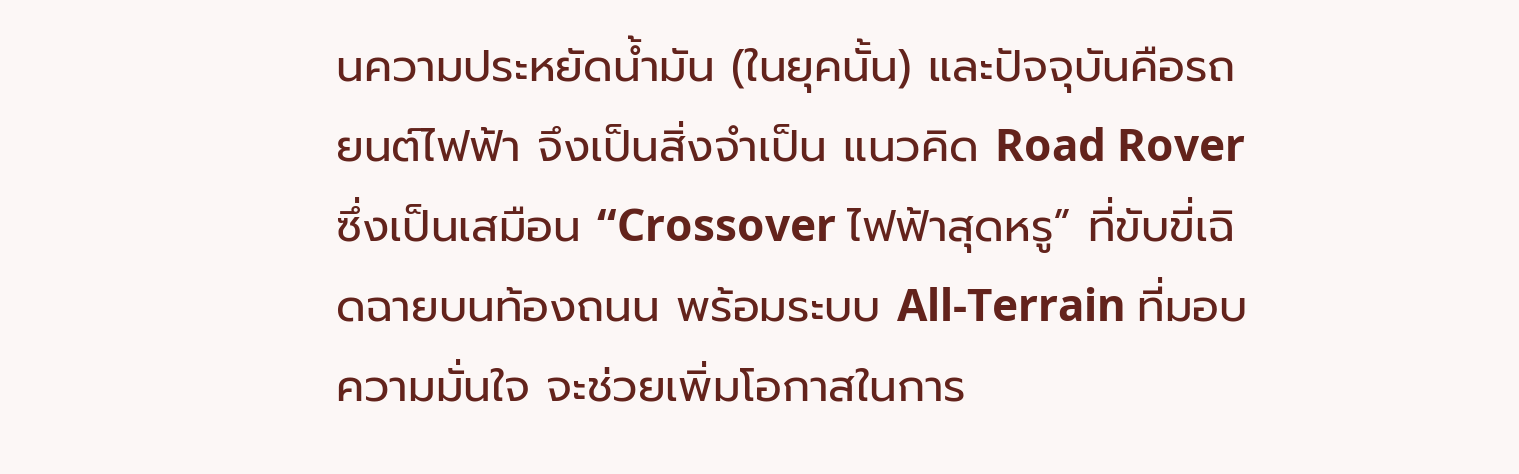นความประหยัดน้ำมัน (ในยุคนั้น) และปัจจุบันคือรถยนต์ไฟฟ้า จึงเป็นสิ่งจำเป็น แนวคิด Road Rover ซึ่งเป็นเสมือน “Crossover ไฟฟ้าสุดหรู” ที่ขับขี่เฉิดฉายบนท้องถนน พร้อมระบบ All-Terrain ที่มอบความมั่นใจ จะช่วยเพิ่มโอกาสในการ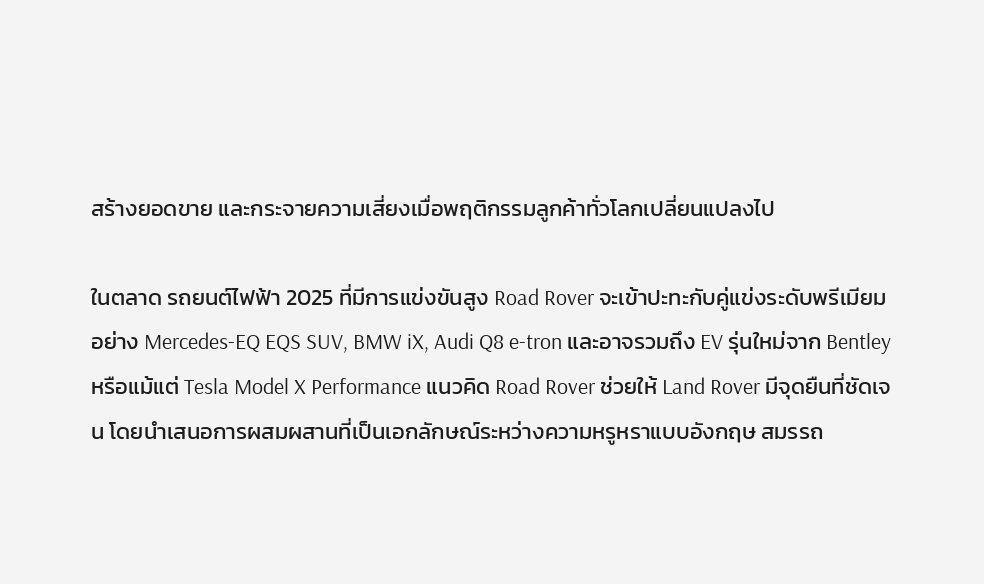สร้างยอดขาย และกระจายความเสี่ยงเมื่อพฤติกรรมลูกค้าทั่วโลกเปลี่ยนแปลงไป

ในตลาด รถยนต์ไฟฟ้า 2025 ที่มีการแข่งขันสูง Road Rover จะเข้าปะทะกับคู่แข่งระดับพรีเมียมอย่าง Mercedes-EQ EQS SUV, BMW iX, Audi Q8 e-tron และอาจรวมถึง EV รุ่นใหม่จาก Bentley หรือแม้แต่ Tesla Model X Performance แนวคิด Road Rover ช่วยให้ Land Rover มีจุดยืนที่ชัดเจน โดยนำเสนอการผสมผสานที่เป็นเอกลักษณ์ระหว่างความหรูหราแบบอังกฤษ สมรรถ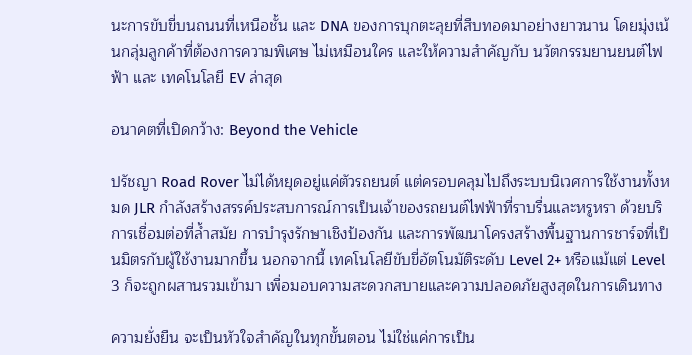นะการขับขี่บนถนนที่เหนือชั้น และ DNA ของการบุกตะลุยที่สืบทอดมาอย่างยาวนาน โดยมุ่งเน้นกลุ่มลูกค้าที่ต้องการความพิเศษ ไม่เหมือนใคร และให้ความสำคัญกับ นวัตกรรมยานยนต์ไฟฟ้า และ เทคโนโลยี EV ล่าสุด

อนาคตที่เปิดกว้าง: Beyond the Vehicle

ปรัชญา Road Rover ไม่ได้หยุดอยู่แค่ตัวรถยนต์ แต่ครอบคลุมไปถึงระบบนิเวศการใช้งานทั้งหมด JLR กำลังสร้างสรรค์ประสบการณ์การเป็นเจ้าของรถยนต์ไฟฟ้าที่ราบรื่นและหรูหรา ด้วยบริการเชื่อมต่อที่ล้ำสมัย การบำรุงรักษาเชิงป้องกัน และการพัฒนาโครงสร้างพื้นฐานการชาร์จที่เป็นมิตรกับผู้ใช้งานมากขึ้น นอกจากนี้ เทคโนโลยีขับขี่อัตโนมัติระดับ Level 2+ หรือแม้แต่ Level 3 ก็จะถูกผสานรวมเข้ามา เพื่อมอบความสะดวกสบายและความปลอดภัยสูงสุดในการเดินทาง

ความยั่งยืน จะเป็นหัวใจสำคัญในทุกขั้นตอน ไม่ใช่แค่การเป็น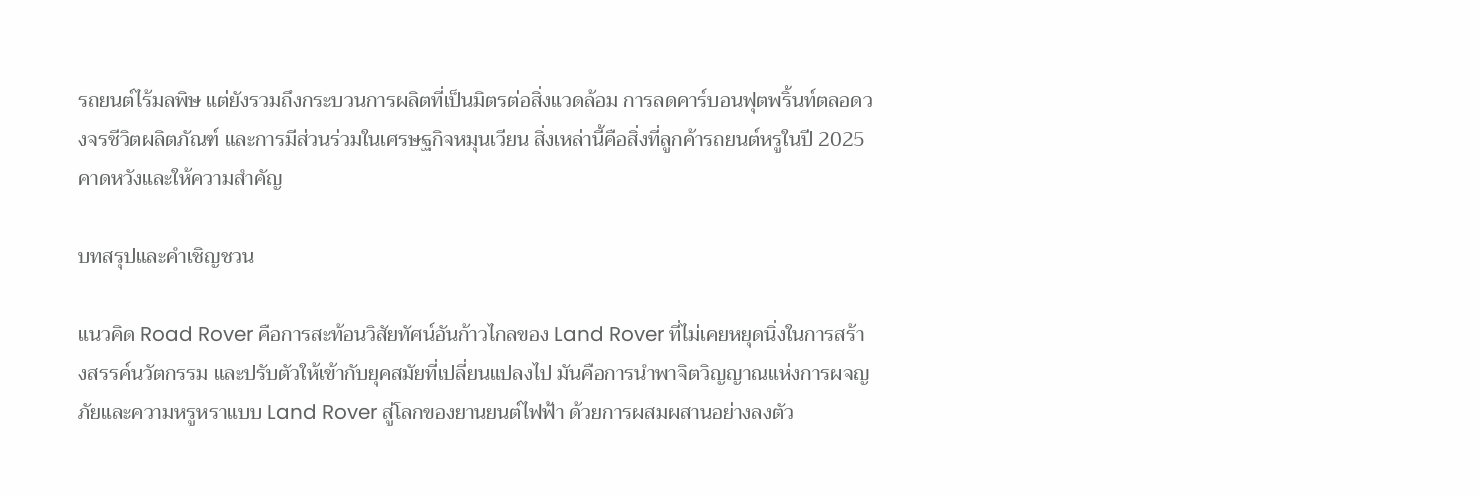รถยนต์ไร้มลพิษ แต่ยังรวมถึงกระบวนการผลิตที่เป็นมิตรต่อสิ่งแวดล้อม การลดคาร์บอนฟุตพริ้นท์ตลอดวงจรชีวิตผลิตภัณฑ์ และการมีส่วนร่วมในเศรษฐกิจหมุนเวียน สิ่งเหล่านี้คือสิ่งที่ลูกค้ารถยนต์หรูในปี 2025 คาดหวังและให้ความสำคัญ

บทสรุปและคำเชิญชวน

แนวคิด Road Rover คือการสะท้อนวิสัยทัศน์อันก้าวไกลของ Land Rover ที่ไม่เคยหยุดนิ่งในการสร้างสรรค์นวัตกรรม และปรับตัวให้เข้ากับยุคสมัยที่เปลี่ยนแปลงไป มันคือการนำพาจิตวิญญาณแห่งการผจญภัยและความหรูหราแบบ Land Rover สู่โลกของยานยนต์ไฟฟ้า ด้วยการผสมผสานอย่างลงตัว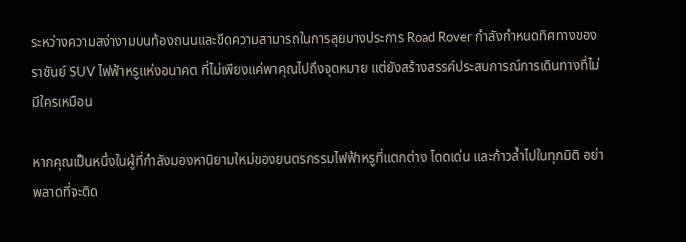ระหว่างความสง่างามบนท้องถนนและขีดความสามารถในการลุยบางประการ Road Rover กำลังกำหนดทิศทางของราชันย์ SUV ไฟฟ้าหรูแห่งอนาคต ที่ไม่เพียงแค่พาคุณไปถึงจุดหมาย แต่ยังสร้างสรรค์ประสบการณ์การเดินทางที่ไม่มีใครเหมือน

หากคุณเป็นหนึ่งในผู้ที่กำลังมองหานิยามใหม่ของยนตรกรรมไฟฟ้าหรูที่แตกต่าง โดดเด่น และก้าวล้ำไปในทุกมิติ อย่าพลาดที่จะติด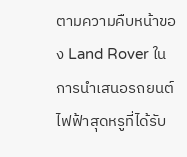ตามความคืบหน้าของ Land Rover ในการนำเสนอรถยนต์ไฟฟ้าสุดหรูที่ได้รับ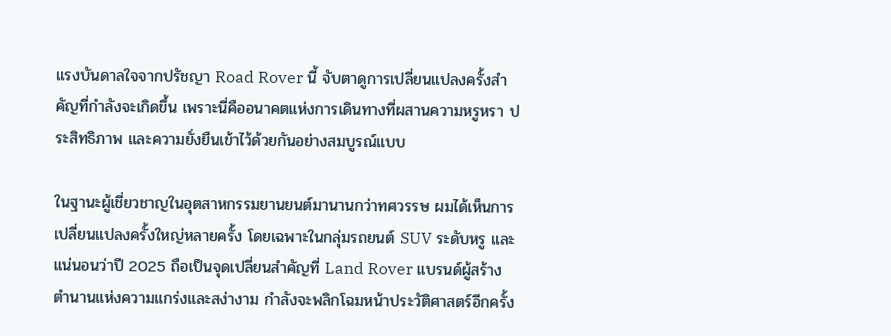แรงบันดาลใจจากปรัชญา Road Rover นี้ จับตาดูการเปลี่ยนแปลงครั้งสำคัญที่กำลังจะเกิดขึ้น เพราะนี่คืออนาคตแห่งการเดินทางที่ผสานความหรูหรา ประสิทธิภาพ และความยั่งยืนเข้าไว้ด้วยกันอย่างสมบูรณ์แบบ

ในฐานะผู้เชี่ยวชาญในอุตสาหกรรมยานยนต์มานานกว่าทศวรรษ ผมได้เห็นการเปลี่ยนแปลงครั้งใหญ่หลายครั้ง โดยเฉพาะในกลุ่มรถยนต์ SUV ระดับหรู และแน่นอนว่าปี 2025 ถือเป็นจุดเปลี่ยนสำคัญที่ Land Rover แบรนด์ผู้สร้างตำนานแห่งความแกร่งและสง่างาม กำลังจะพลิกโฉมหน้าประวัติศาสตร์อีกครั้ง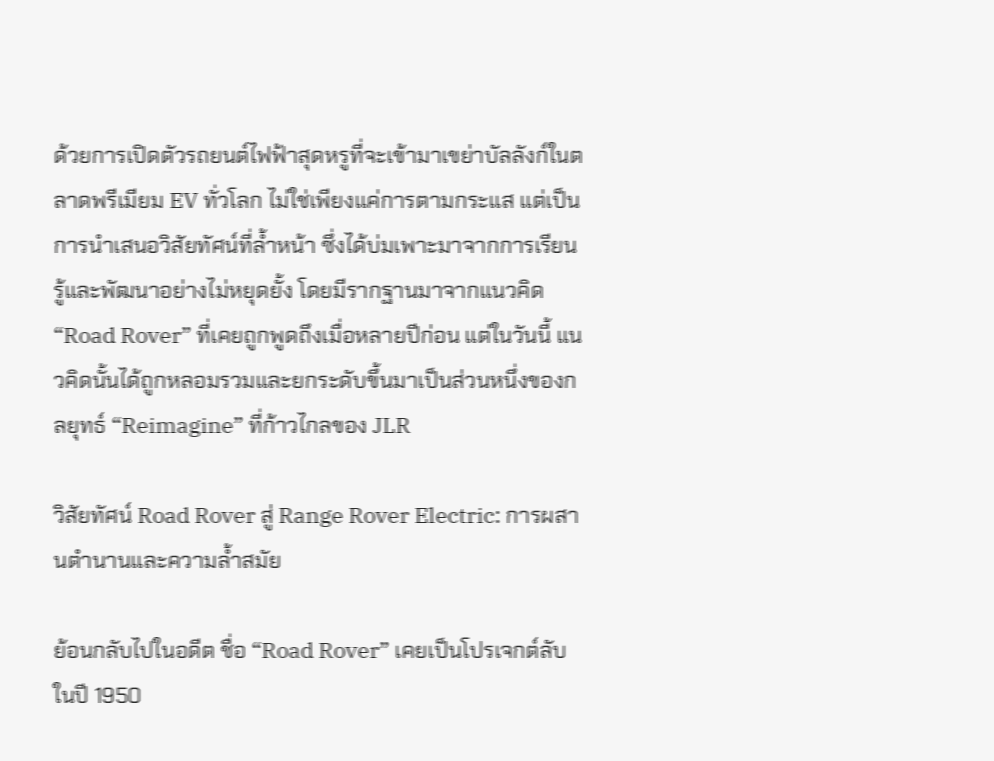ด้วยการเปิดตัวรถยนต์ไฟฟ้าสุดหรูที่จะเข้ามาเขย่าบัลลังก์ในตลาดพรีเมียม EV ทั่วโลก ไม่ใช่เพียงแค่การตามกระแส แต่เป็นการนำเสนอวิสัยทัศน์ที่ล้ำหน้า ซึ่งได้บ่มเพาะมาจากการเรียนรู้และพัฒนาอย่างไม่หยุดยั้ง โดยมีรากฐานมาจากแนวคิด “Road Rover” ที่เคยถูกพูดถึงเมื่อหลายปีก่อน แต่ในวันนี้ แนวคิดนั้นได้ถูกหลอมรวมและยกระดับขึ้นมาเป็นส่วนหนึ่งของกลยุทธ์ “Reimagine” ที่ก้าวไกลของ JLR

วิสัยทัศน์ Road Rover สู่ Range Rover Electric: การผสานตำนานและความล้ำสมัย

ย้อนกลับไปในอดีต ชื่อ “Road Rover” เคยเป็นโปรเจกต์ลับในปี 1950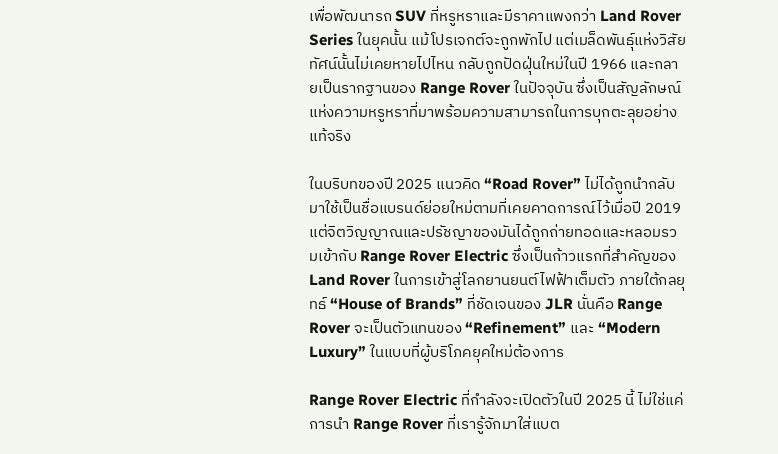เพื่อพัฒนารถ SUV ที่หรูหราและมีราคาแพงกว่า Land Rover Series ในยุคนั้น แม้โปรเจกต์จะถูกพักไป แต่เมล็ดพันธุ์แห่งวิสัยทัศน์นั้นไม่เคยหายไปไหน กลับถูกปัดฝุ่นใหม่ในปี 1966 และกลายเป็นรากฐานของ Range Rover ในปัจจุบัน ซึ่งเป็นสัญลักษณ์แห่งความหรูหราที่มาพร้อมความสามารถในการบุกตะลุยอย่างแท้จริง

ในบริบทของปี 2025 แนวคิด “Road Rover” ไม่ได้ถูกนำกลับมาใช้เป็นชื่อแบรนด์ย่อยใหม่ตามที่เคยคาดการณ์ไว้เมื่อปี 2019 แต่จิตวิญญาณและปรัชญาของมันได้ถูกถ่ายทอดและหลอมรวมเข้ากับ Range Rover Electric ซึ่งเป็นก้าวแรกที่สำคัญของ Land Rover ในการเข้าสู่โลกยานยนต์ไฟฟ้าเต็มตัว ภายใต้กลยุทธ์ “House of Brands” ที่ชัดเจนของ JLR นั่นคือ Range Rover จะเป็นตัวแทนของ “Refinement” และ “Modern Luxury” ในแบบที่ผู้บริโภคยุคใหม่ต้องการ

Range Rover Electric ที่กำลังจะเปิดตัวในปี 2025 นี้ ไม่ใช่แค่การนำ Range Rover ที่เรารู้จักมาใส่แบต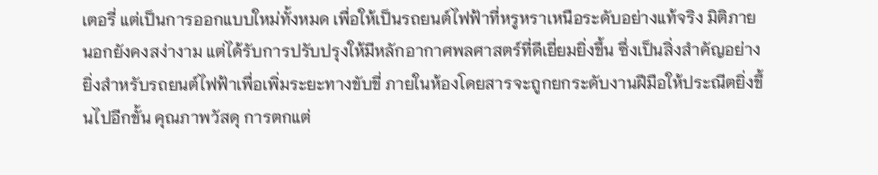เตอรี่ แต่เป็นการออกแบบใหม่ทั้งหมด เพื่อให้เป็นรถยนต์ไฟฟ้าที่หรูหราเหนือระดับอย่างแท้จริง มิติภายนอกยังคงสง่างาม แต่ได้รับการปรับปรุงให้มีหลักอากาศพลศาสตร์ที่ดีเยี่ยมยิ่งขึ้น ซึ่งเป็นสิ่งสำคัญอย่างยิ่งสำหรับรถยนต์ไฟฟ้าเพื่อเพิ่มระยะทางขับขี่ ภายในห้องโดยสารจะถูกยกระดับงานฝีมือให้ประณีตยิ่งขึ้นไปอีกขั้น คุณภาพวัสดุ การตกแต่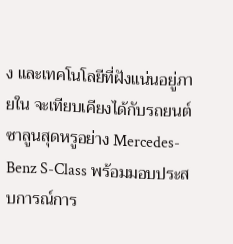ง และเทคโนโลยีที่ฝังแน่นอยู่ภายใน จะเทียบเคียงได้กับรถยนต์ซาลูนสุดหรูอย่าง Mercedes-Benz S-Class พร้อมมอบประสบการณ์การ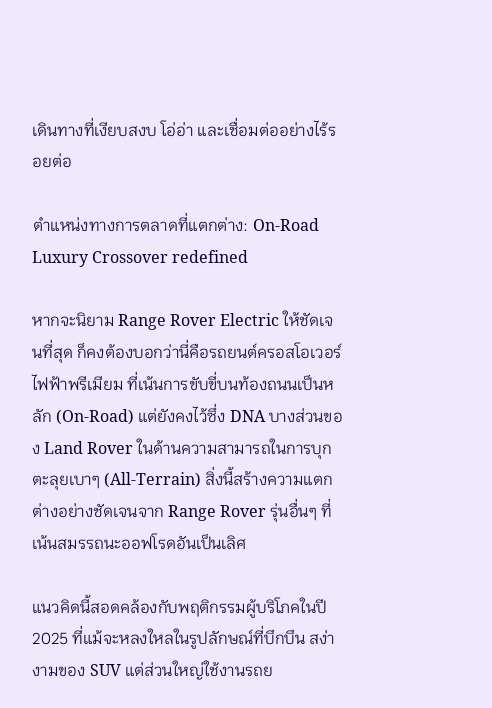เดินทางที่เงียบสงบ โอ่อ่า และเชื่อมต่ออย่างไร้รอยต่อ

ตำแหน่งทางการตลาดที่แตกต่าง: On-Road Luxury Crossover redefined

หากจะนิยาม Range Rover Electric ให้ชัดเจนที่สุด ก็คงต้องบอกว่านี่คือรถยนต์ครอสโอเวอร์ไฟฟ้าพรีเมียม ที่เน้นการขับขี่บนท้องถนนเป็นหลัก (On-Road) แต่ยังคงไว้ซึ่ง DNA บางส่วนของ Land Rover ในด้านความสามารถในการบุกตะลุยเบาๆ (All-Terrain) สิ่งนี้สร้างความแตกต่างอย่างชัดเจนจาก Range Rover รุ่นอื่นๆ ที่เน้นสมรรถนะออฟโรดอันเป็นเลิศ

แนวคิดนี้สอดคล้องกับพฤติกรรมผู้บริโภคในปี 2025 ที่แม้จะหลงใหลในรูปลักษณ์ที่บึกบึน สง่างามของ SUV แต่ส่วนใหญ่ใช้งานรถย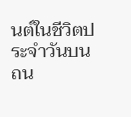นต์ในชีวิตประจำวันบนถน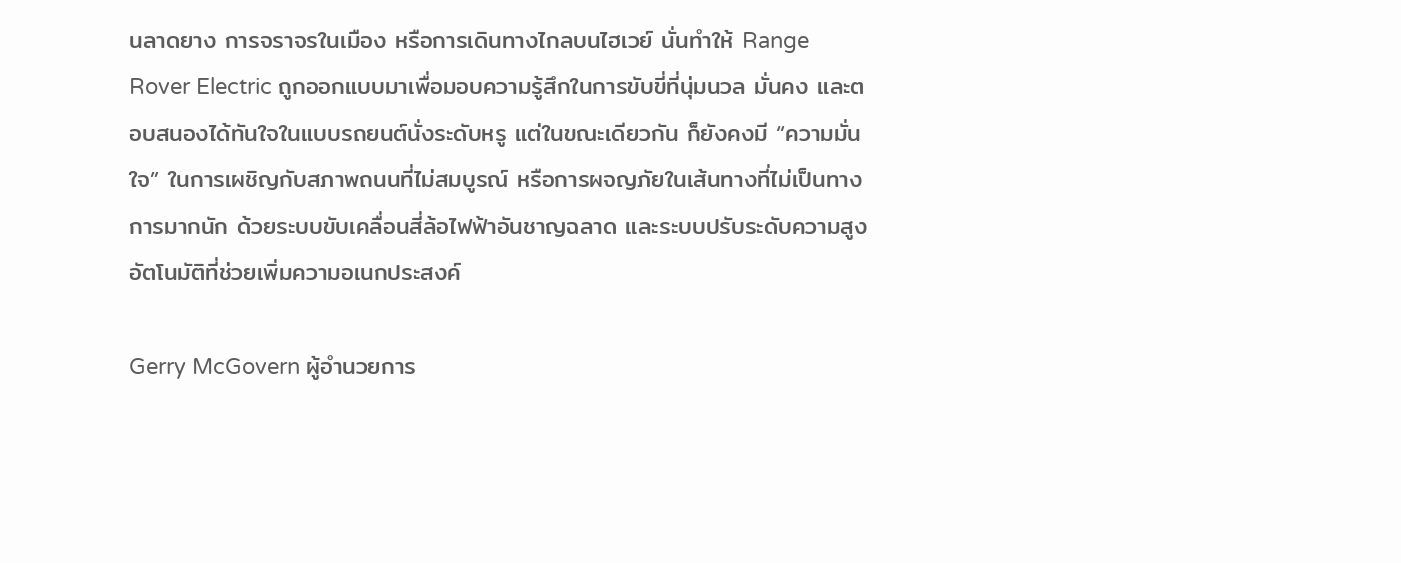นลาดยาง การจราจรในเมือง หรือการเดินทางไกลบนไฮเวย์ นั่นทำให้ Range Rover Electric ถูกออกแบบมาเพื่อมอบความรู้สึกในการขับขี่ที่นุ่มนวล มั่นคง และตอบสนองได้ทันใจในแบบรถยนต์นั่งระดับหรู แต่ในขณะเดียวกัน ก็ยังคงมี “ความมั่นใจ” ในการเผชิญกับสภาพถนนที่ไม่สมบูรณ์ หรือการผจญภัยในเส้นทางที่ไม่เป็นทางการมากนัก ด้วยระบบขับเคลื่อนสี่ล้อไฟฟ้าอันชาญฉลาด และระบบปรับระดับความสูงอัตโนมัติที่ช่วยเพิ่มความอเนกประสงค์

Gerry McGovern ผู้อำนวยการ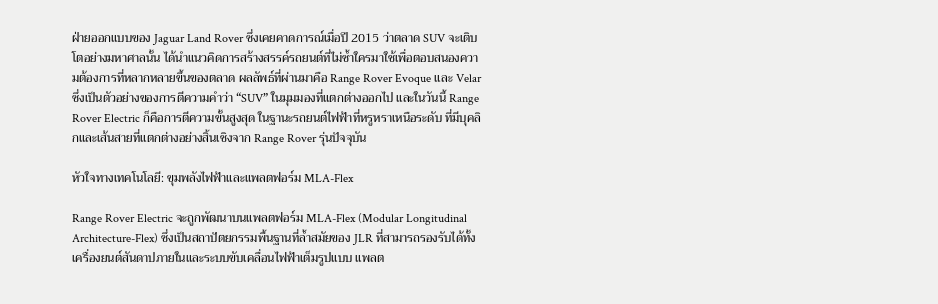ฝ่ายออกแบบของ Jaguar Land Rover ซึ่งเคยคาดการณ์เมื่อปี 2015 ว่าตลาด SUV จะเติบโตอย่างมหาศาลนั้น ได้นำแนวคิดการสร้างสรรค์รถยนต์ที่ไม่ซ้ำใครมาใช้เพื่อตอบสนองความต้องการที่หลากหลายขึ้นของตลาด ผลลัพธ์ที่ผ่านมาคือ Range Rover Evoque และ Velar ซึ่งเป็นตัวอย่างของการตีความคำว่า “SUV” ในมุมมองที่แตกต่างออกไป และในวันนี้ Range Rover Electric ก็คือการตีความขั้นสูงสุด ในฐานะรถยนต์ไฟฟ้าที่หรูหราเหนือระดับ ที่มีบุคลิกและเส้นสายที่แตกต่างอย่างสิ้นเชิงจาก Range Rover รุ่นปัจจุบัน

หัวใจทางเทคโนโลยี: ขุมพลังไฟฟ้าและแพลตฟอร์ม MLA-Flex

Range Rover Electric จะถูกพัฒนาบนแพลตฟอร์ม MLA-Flex (Modular Longitudinal Architecture-Flex) ซึ่งเป็นสถาปัตยกรรมพื้นฐานที่ล้ำสมัยของ JLR ที่สามารถรองรับได้ทั้งเครื่องยนต์สันดาปภายในและระบบขับเคลื่อนไฟฟ้าเต็มรูปแบบ แพลต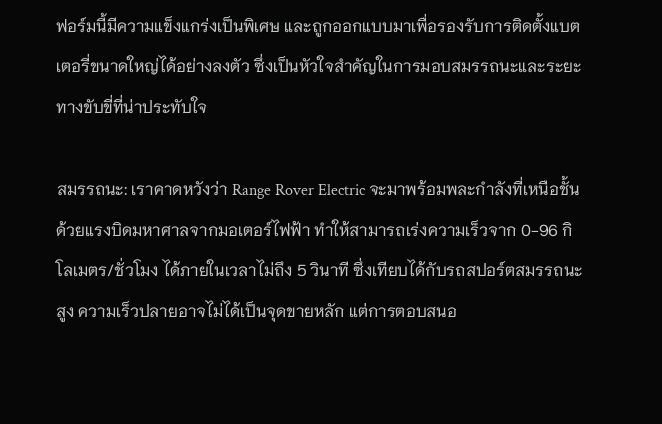ฟอร์มนี้มีความแข็งแกร่งเป็นพิเศษ และถูกออกแบบมาเพื่อรองรับการติดตั้งแบตเตอรี่ขนาดใหญ่ได้อย่างลงตัว ซึ่งเป็นหัวใจสำคัญในการมอบสมรรถนะและระยะทางขับขี่ที่น่าประทับใจ

สมรรถนะ: เราคาดหวังว่า Range Rover Electric จะมาพร้อมพละกำลังที่เหนือชั้น ด้วยแรงบิดมหาศาลจากมอเตอร์ไฟฟ้า ทำให้สามารถเร่งความเร็วจาก 0-96 กิโลเมตร/ชั่วโมง ได้ภายในเวลาไม่ถึง 5 วินาที ซึ่งเทียบได้กับรถสปอร์ตสมรรถนะสูง ความเร็วปลายอาจไม่ได้เป็นจุดขายหลัก แต่การตอบสนอ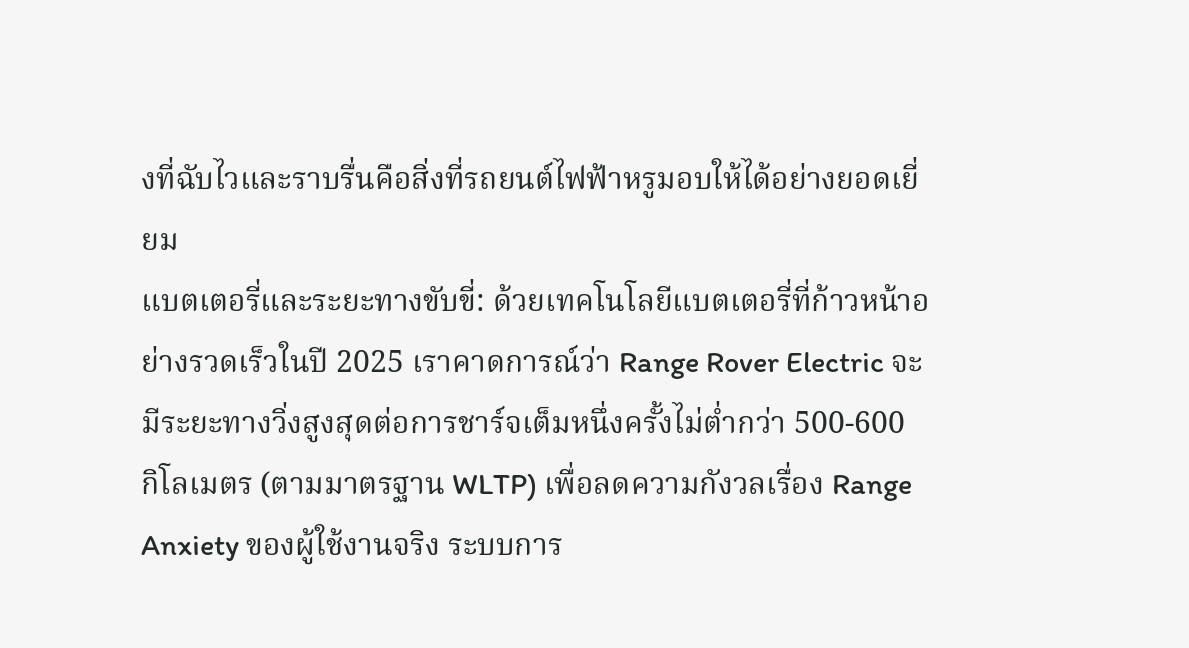งที่ฉับไวและราบรื่นคือสิ่งที่รถยนต์ไฟฟ้าหรูมอบให้ได้อย่างยอดเยี่ยม
แบตเตอรี่และระยะทางขับขี่: ด้วยเทคโนโลยีแบตเตอรี่ที่ก้าวหน้าอย่างรวดเร็วในปี 2025 เราคาดการณ์ว่า Range Rover Electric จะมีระยะทางวิ่งสูงสุดต่อการชาร์จเต็มหนึ่งครั้งไม่ต่ำกว่า 500-600 กิโลเมตร (ตามมาตรฐาน WLTP) เพื่อลดความกังวลเรื่อง Range Anxiety ของผู้ใช้งานจริง ระบบการ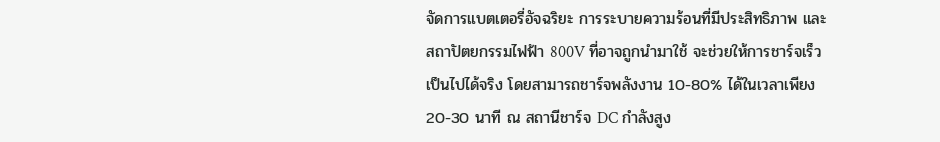จัดการแบตเตอรี่อัจฉริยะ การระบายความร้อนที่มีประสิทธิภาพ และสถาปัตยกรรมไฟฟ้า 800V ที่อาจถูกนำมาใช้ จะช่วยให้การชาร์จเร็วเป็นไปได้จริง โดยสามารถชาร์จพลังงาน 10-80% ได้ในเวลาเพียง 20-30 นาที ณ สถานีชาร์จ DC กำลังสูง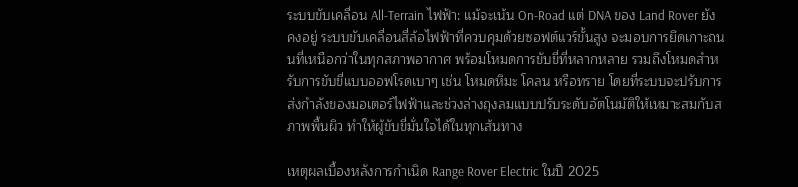ระบบขับเคลื่อน All-Terrain ไฟฟ้า: แม้จะเน้น On-Road แต่ DNA ของ Land Rover ยังคงอยู่ ระบบขับเคลื่อนสี่ล้อไฟฟ้าที่ควบคุมด้วยซอฟต์แวร์ขั้นสูง จะมอบการยึดเกาะถนนที่เหนือกว่าในทุกสภาพอากาศ พร้อมโหมดการขับขี่ที่หลากหลาย รวมถึงโหมดสำหรับการขับขี่แบบออฟโรดเบาๆ เช่น โหมดหิมะ โคลน หรือทราย โดยที่ระบบจะปรับการส่งกำลังของมอเตอร์ไฟฟ้าและช่วงล่างถุงลมแบบปรับระดับอัตโนมัติให้เหมาะสมกับสภาพพื้นผิว ทำให้ผู้ขับขี่มั่นใจได้ในทุกเส้นทาง

เหตุผลเบื้องหลังการกำเนิด Range Rover Electric ในปี 2025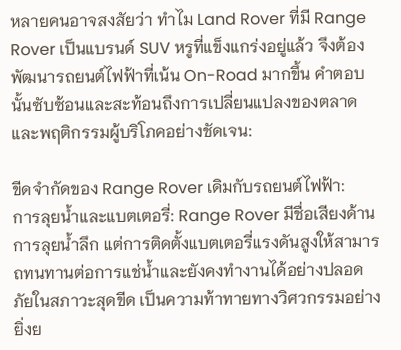หลายคนอาจสงสัยว่า ทำไม Land Rover ที่มี Range Rover เป็นแบรนด์ SUV หรูที่แข็งแกร่งอยู่แล้ว จึงต้องพัฒนารถยนต์ไฟฟ้าที่เน้น On-Road มากขึ้น คำตอบนั้นซับซ้อนและสะท้อนถึงการเปลี่ยนแปลงของตลาดและพฤติกรรมผู้บริโภคอย่างชัดเจน:

ขีดจำกัดของ Range Rover เดิมกับรถยนต์ไฟฟ้า:
การลุยน้ำและแบตเตอรี่: Range Rover มีชื่อเสียงด้านการลุยน้ำลึก แต่การติดตั้งแบตเตอรี่แรงดันสูงให้สามารถทนทานต่อการแช่น้ำและยังคงทำงานได้อย่างปลอดภัยในสภาวะสุดขีด เป็นความท้าทายทางวิศวกรรมอย่างยิ่งย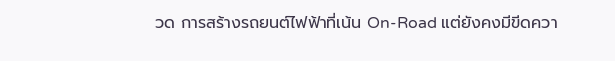วด การสร้างรถยนต์ไฟฟ้าที่เน้น On-Road แต่ยังคงมีขีดควา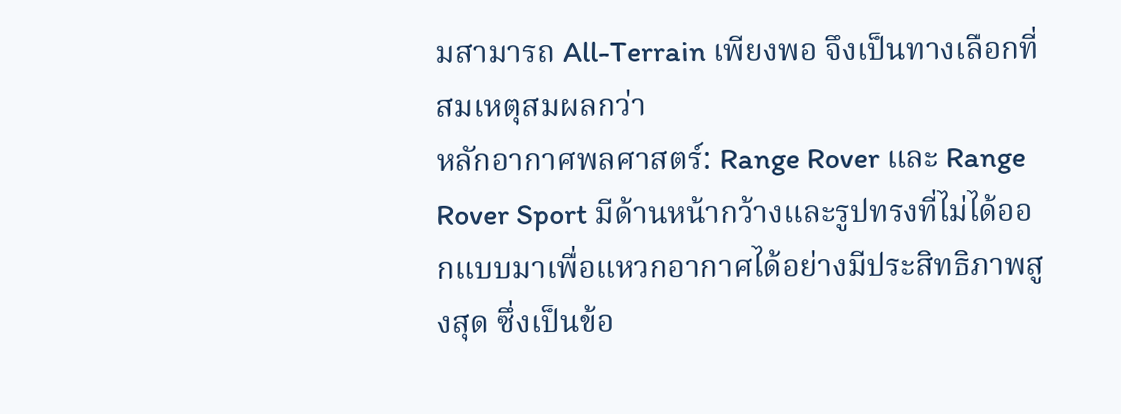มสามารถ All-Terrain เพียงพอ จึงเป็นทางเลือกที่สมเหตุสมผลกว่า
หลักอากาศพลศาสตร์: Range Rover และ Range Rover Sport มีด้านหน้ากว้างและรูปทรงที่ไม่ได้ออกแบบมาเพื่อแหวกอากาศได้อย่างมีประสิทธิภาพสูงสุด ซึ่งเป็นข้อ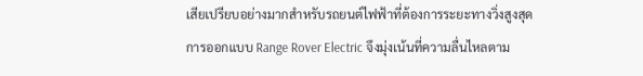เสียเปรียบอย่างมากสำหรับรถยนต์ไฟฟ้าที่ต้องการระยะทางวิ่งสูงสุด การออกแบบ Range Rover Electric จึงมุ่งเน้นที่ความลื่นไหลตาม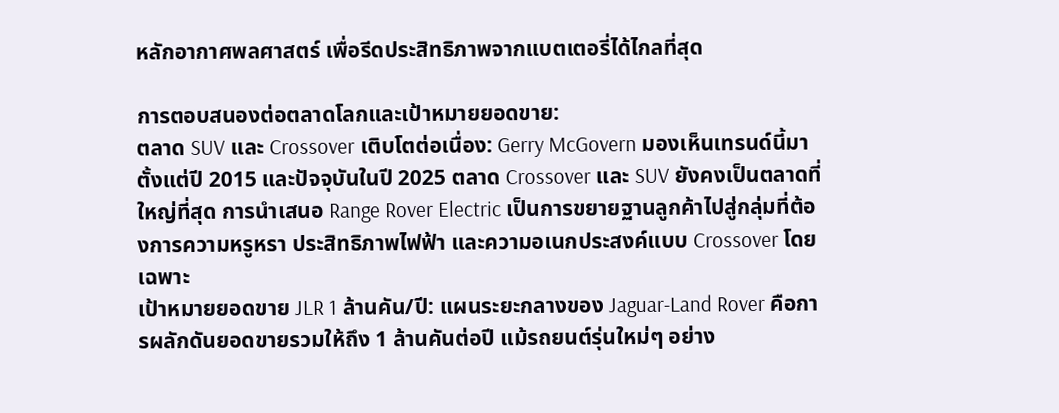หลักอากาศพลศาสตร์ เพื่อรีดประสิทธิภาพจากแบตเตอรี่ได้ไกลที่สุด

การตอบสนองต่อตลาดโลกและเป้าหมายยอดขาย:
ตลาด SUV และ Crossover เติบโตต่อเนื่อง: Gerry McGovern มองเห็นเทรนด์นี้มาตั้งแต่ปี 2015 และปัจจุบันในปี 2025 ตลาด Crossover และ SUV ยังคงเป็นตลาดที่ใหญ่ที่สุด การนำเสนอ Range Rover Electric เป็นการขยายฐานลูกค้าไปสู่กลุ่มที่ต้องการความหรูหรา ประสิทธิภาพไฟฟ้า และความอเนกประสงค์แบบ Crossover โดยเฉพาะ
เป้าหมายยอดขาย JLR 1 ล้านคัน/ปี: แผนระยะกลางของ Jaguar-Land Rover คือการผลักดันยอดขายรวมให้ถึง 1 ล้านคันต่อปี แม้รถยนต์รุ่นใหม่ๆ อย่าง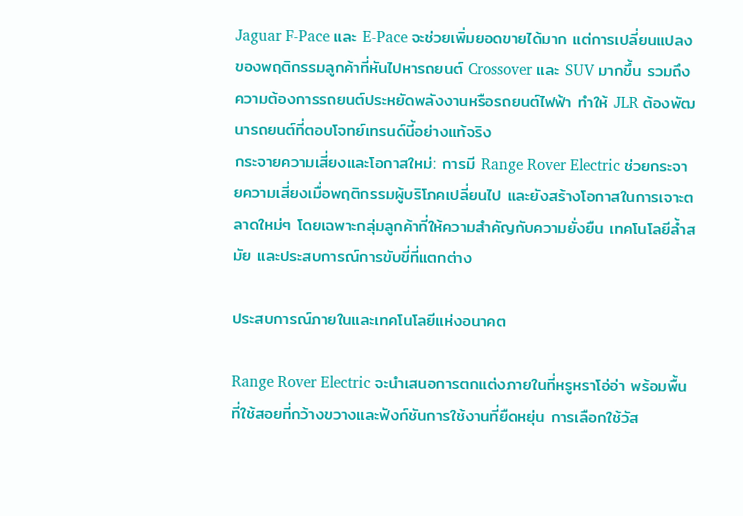Jaguar F-Pace และ E-Pace จะช่วยเพิ่มยอดขายได้มาก แต่การเปลี่ยนแปลงของพฤติกรรมลูกค้าที่หันไปหารถยนต์ Crossover และ SUV มากขึ้น รวมถึงความต้องการรถยนต์ประหยัดพลังงานหรือรถยนต์ไฟฟ้า ทำให้ JLR ต้องพัฒนารถยนต์ที่ตอบโจทย์เทรนด์นี้อย่างแท้จริง
กระจายความเสี่ยงและโอกาสใหม่: การมี Range Rover Electric ช่วยกระจายความเสี่ยงเมื่อพฤติกรรมผู้บริโภคเปลี่ยนไป และยังสร้างโอกาสในการเจาะตลาดใหม่ๆ โดยเฉพาะกลุ่มลูกค้าที่ให้ความสำคัญกับความยั่งยืน เทคโนโลยีล้ำสมัย และประสบการณ์การขับขี่ที่แตกต่าง

ประสบการณ์ภายในและเทคโนโลยีแห่งอนาคต

Range Rover Electric จะนำเสนอการตกแต่งภายในที่หรูหราโอ่อ่า พร้อมพื้นที่ใช้สอยที่กว้างขวางและฟังก์ชันการใช้งานที่ยืดหยุ่น การเลือกใช้วัส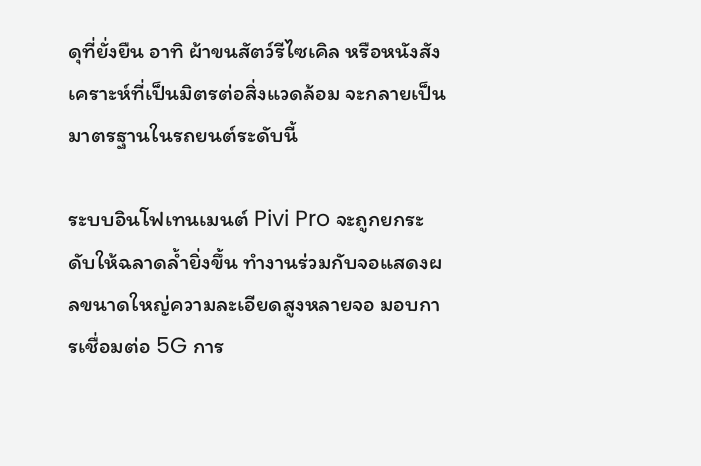ดุที่ยั่งยืน อาทิ ผ้าขนสัตว์รีไซเคิล หรือหนังสังเคราะห์ที่เป็นมิตรต่อสิ่งแวดล้อม จะกลายเป็นมาตรฐานในรถยนต์ระดับนี้

ระบบอินโฟเทนเมนต์ Pivi Pro จะถูกยกระดับให้ฉลาดล้ำยิ่งขึ้น ทำงานร่วมกับจอแสดงผลขนาดใหญ่ความละเอียดสูงหลายจอ มอบการเชื่อมต่อ 5G การ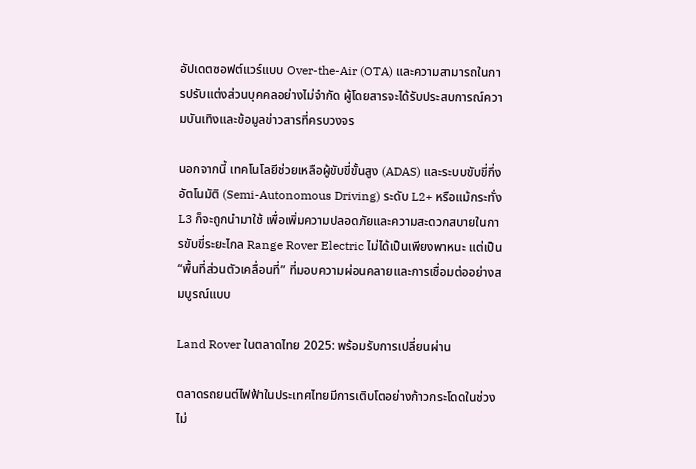อัปเดตซอฟต์แวร์แบบ Over-the-Air (OTA) และความสามารถในการปรับแต่งส่วนบุคคลอย่างไม่จำกัด ผู้โดยสารจะได้รับประสบการณ์ความบันเทิงและข้อมูลข่าวสารที่ครบวงจร

นอกจากนี้ เทคโนโลยีช่วยเหลือผู้ขับขี่ขั้นสูง (ADAS) และระบบขับขี่กึ่งอัตโนมัติ (Semi-Autonomous Driving) ระดับ L2+ หรือแม้กระทั่ง L3 ก็จะถูกนำมาใช้ เพื่อเพิ่มความปลอดภัยและความสะดวกสบายในการขับขี่ระยะไกล Range Rover Electric ไม่ได้เป็นเพียงพาหนะ แต่เป็น “พื้นที่ส่วนตัวเคลื่อนที่” ที่มอบความผ่อนคลายและการเชื่อมต่ออย่างสมบูรณ์แบบ

Land Rover ในตลาดไทย 2025: พร้อมรับการเปลี่ยนผ่าน

ตลาดรถยนต์ไฟฟ้าในประเทศไทยมีการเติบโตอย่างก้าวกระโดดในช่วงไม่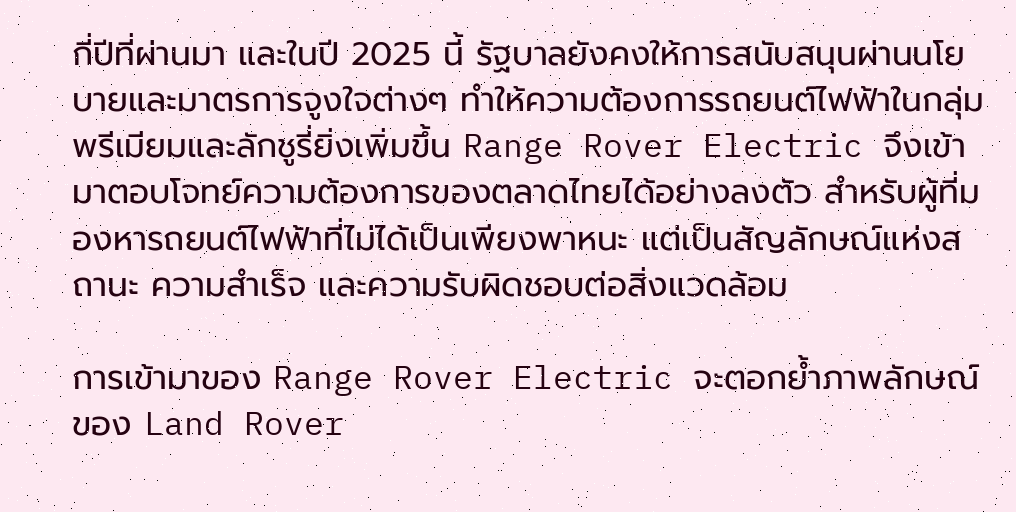กี่ปีที่ผ่านมา และในปี 2025 นี้ รัฐบาลยังคงให้การสนับสนุนผ่านนโยบายและมาตรการจูงใจต่างๆ ทำให้ความต้องการรถยนต์ไฟฟ้าในกลุ่มพรีเมียมและลักชูรี่ยิ่งเพิ่มขึ้น Range Rover Electric จึงเข้ามาตอบโจทย์ความต้องการของตลาดไทยได้อย่างลงตัว สำหรับผู้ที่มองหารถยนต์ไฟฟ้าที่ไม่ได้เป็นเพียงพาหนะ แต่เป็นสัญลักษณ์แห่งสถานะ ความสำเร็จ และความรับผิดชอบต่อสิ่งแวดล้อม

การเข้ามาของ Range Rover Electric จะตอกย้ำภาพลักษณ์ของ Land Rover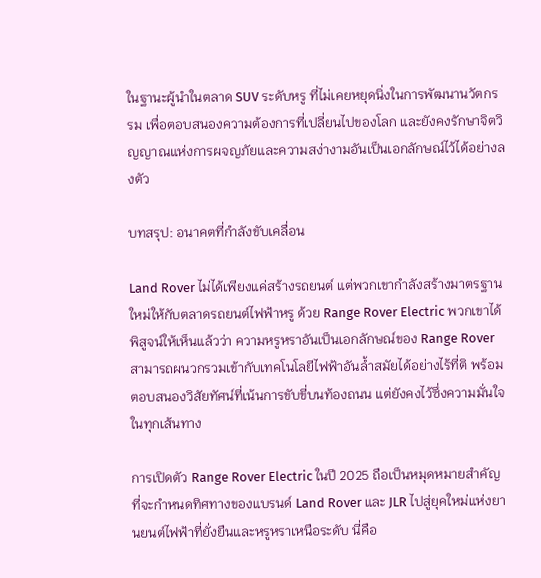ในฐานะผู้นำในตลาด SUV ระดับหรู ที่ไม่เคยหยุดนิ่งในการพัฒนานวัตกรรม เพื่อตอบสนองความต้องการที่เปลี่ยนไปของโลก และยังคงรักษาจิตวิญญาณแห่งการผจญภัยและความสง่างามอันเป็นเอกลักษณ์ไว้ได้อย่างลงตัว

บทสรุป: อนาคตที่กำลังขับเคลื่อน

Land Rover ไม่ได้เพียงแค่สร้างรถยนต์ แต่พวกเขากำลังสร้างมาตรฐานใหม่ให้กับตลาดรถยนต์ไฟฟ้าหรู ด้วย Range Rover Electric พวกเขาได้พิสูจน์ให้เห็นแล้วว่า ความหรูหราอันเป็นเอกลักษณ์ของ Range Rover สามารถผนวกรวมเข้ากับเทคโนโลยีไฟฟ้าอันล้ำสมัยได้อย่างไร้ที่ติ พร้อมตอบสนองวิสัยทัศน์ที่เน้นการขับขี่บนท้องถนน แต่ยังคงไว้ซึ่งความมั่นใจในทุกเส้นทาง

การเปิดตัว Range Rover Electric ในปี 2025 ถือเป็นหมุดหมายสำคัญ ที่จะกำหนดทิศทางของแบรนด์ Land Rover และ JLR ไปสู่ยุคใหม่แห่งยานยนต์ไฟฟ้าที่ยั่งยืนและหรูหราเหนือระดับ นี่คือ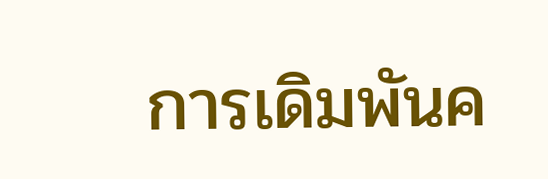การเดิมพันค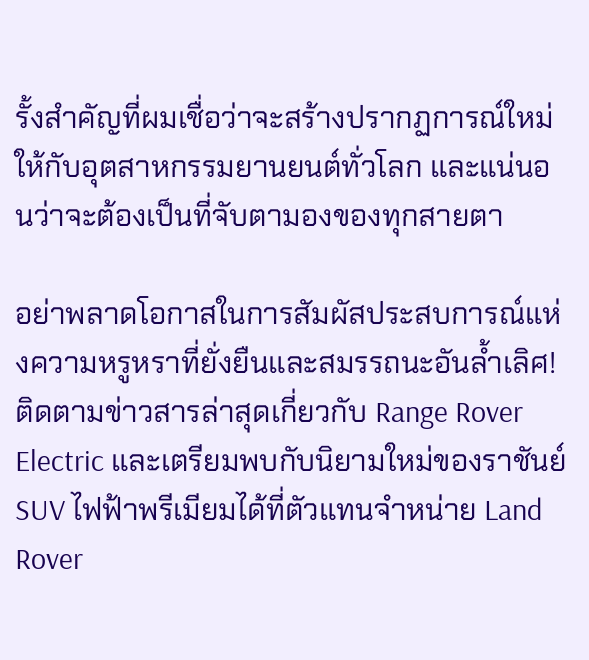รั้งสำคัญที่ผมเชื่อว่าจะสร้างปรากฏการณ์ใหม่ให้กับอุตสาหกรรมยานยนต์ทั่วโลก และแน่นอนว่าจะต้องเป็นที่จับตามองของทุกสายตา

อย่าพลาดโอกาสในการสัมผัสประสบการณ์แห่งความหรูหราที่ยั่งยืนและสมรรถนะอันล้ำเลิศ! ติดตามข่าวสารล่าสุดเกี่ยวกับ Range Rover Electric และเตรียมพบกับนิยามใหม่ของราชันย์ SUV ไฟฟ้าพรีเมียมได้ที่ตัวแทนจำหน่าย Land Rover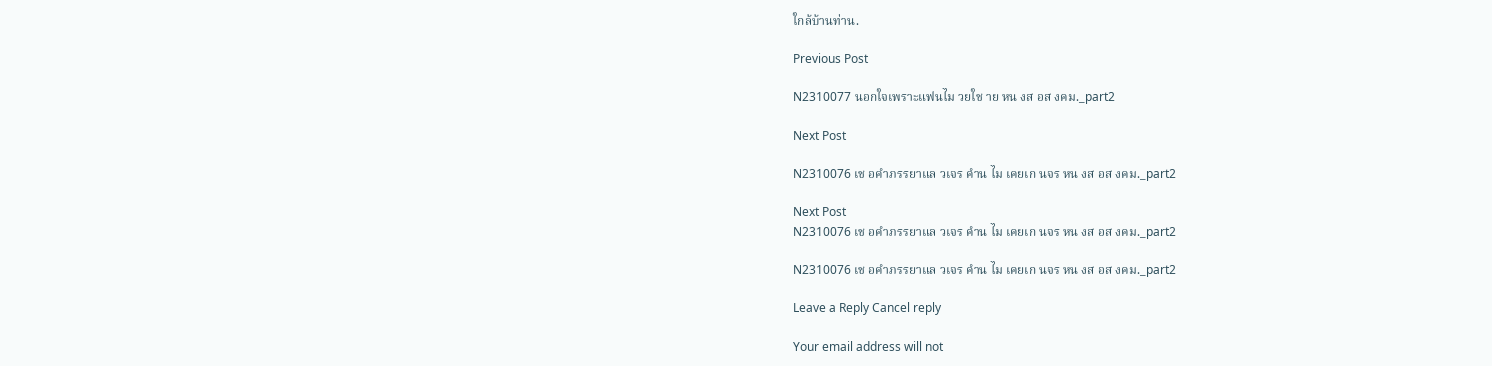ใกล้บ้านท่าน.

Previous Post

N2310077 นอกใจเพราะแฟนไม วยใช าย หน งส อส งคม._part2

Next Post

N2310076 เช อคำภรรยาแล วเจร คำน ไม เคยเก นจร หน งส อส งคม._part2

Next Post
N2310076 เช อคำภรรยาแล วเจร คำน ไม เคยเก นจร หน งส อส งคม._part2

N2310076 เช อคำภรรยาแล วเจร คำน ไม เคยเก นจร หน งส อส งคม._part2

Leave a Reply Cancel reply

Your email address will not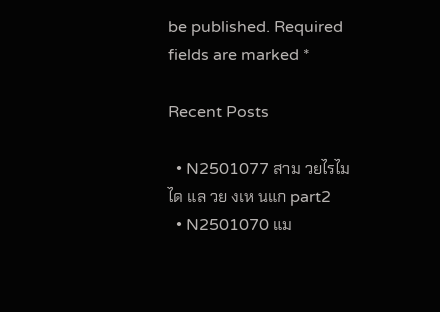be published. Required fields are marked *

Recent Posts

  • N2501077 สาม วยไรไม ได แล วย งเห นแก part2
  • N2501070 แม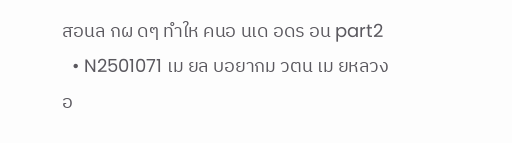สอนล กผ ดๆ ทำให คนอ นเด อดร อน part2
  • N2501071 เม ยล บอยากม วตน เม ยหลวงอ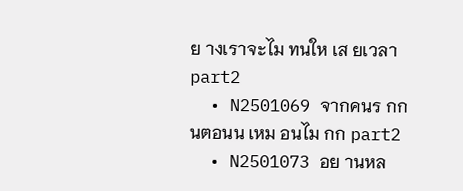ย างเราจะไม ทนให เส ยเวลา part2
  • N2501069 จากคนร กก นตอนน เหม อนไม กก part2
  • N2501073 อย านหล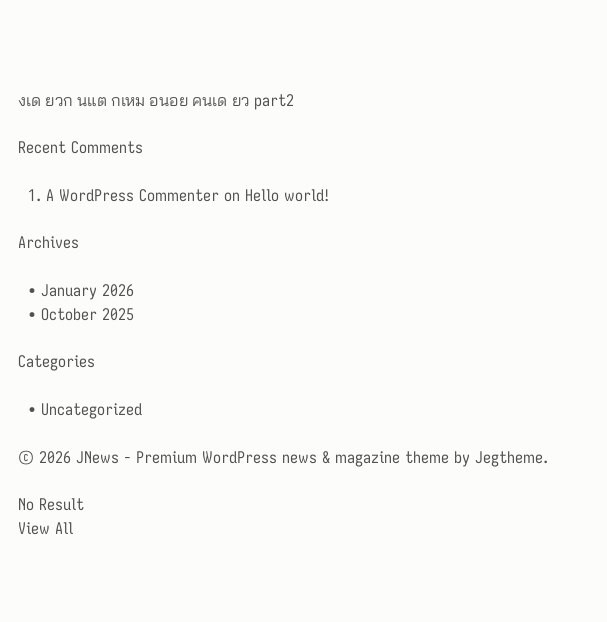งเด ยวก นแต กเหม อนอย คนเด ยว part2

Recent Comments

  1. A WordPress Commenter on Hello world!

Archives

  • January 2026
  • October 2025

Categories

  • Uncategorized

© 2026 JNews - Premium WordPress news & magazine theme by Jegtheme.

No Result
View All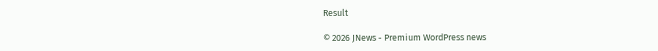Result

© 2026 JNews - Premium WordPress news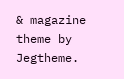& magazine theme by Jegtheme.